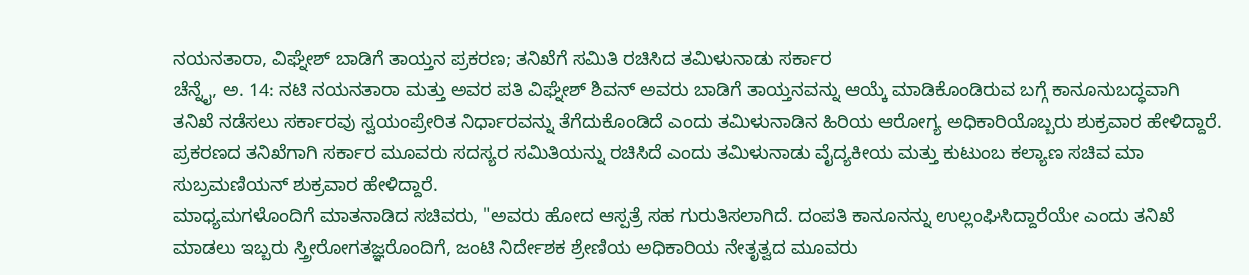ನಯನತಾರಾ, ವಿಘ್ನೇಶ್ ಬಾಡಿಗೆ ತಾಯ್ತನ ಪ್ರಕರಣ; ತನಿಖೆಗೆ ಸಮಿತಿ ರಚಿಸಿದ ತಮಿಳುನಾಡು ಸರ್ಕಾರ
ಚೆನ್ನೈ, ಅ. 14: ನಟಿ ನಯನತಾರಾ ಮತ್ತು ಅವರ ಪತಿ ವಿಘ್ನೇಶ್ ಶಿವನ್ ಅವರು ಬಾಡಿಗೆ ತಾಯ್ತನವನ್ನು ಆಯ್ಕೆ ಮಾಡಿಕೊಂಡಿರುವ ಬಗ್ಗೆ ಕಾನೂನುಬದ್ಧವಾಗಿ ತನಿಖೆ ನಡೆಸಲು ಸರ್ಕಾರವು ಸ್ವಯಂಪ್ರೇರಿತ ನಿರ್ಧಾರವನ್ನು ತೆಗೆದುಕೊಂಡಿದೆ ಎಂದು ತಮಿಳುನಾಡಿನ ಹಿರಿಯ ಆರೋಗ್ಯ ಅಧಿಕಾರಿಯೊಬ್ಬರು ಶುಕ್ರವಾರ ಹೇಳಿದ್ದಾರೆ.
ಪ್ರಕರಣದ ತನಿಖೆಗಾಗಿ ಸರ್ಕಾರ ಮೂವರು ಸದಸ್ಯರ ಸಮಿತಿಯನ್ನು ರಚಿಸಿದೆ ಎಂದು ತಮಿಳುನಾಡು ವೈದ್ಯಕೀಯ ಮತ್ತು ಕುಟುಂಬ ಕಲ್ಯಾಣ ಸಚಿವ ಮಾ ಸುಬ್ರಮಣಿಯನ್ ಶುಕ್ರವಾರ ಹೇಳಿದ್ದಾರೆ.
ಮಾಧ್ಯಮಗಳೊಂದಿಗೆ ಮಾತನಾಡಿದ ಸಚಿವರು, "ಅವರು ಹೋದ ಆಸ್ಪತ್ರೆ ಸಹ ಗುರುತಿಸಲಾಗಿದೆ. ದಂಪತಿ ಕಾನೂನನ್ನು ಉಲ್ಲಂಘಿಸಿದ್ದಾರೆಯೇ ಎಂದು ತನಿಖೆ ಮಾಡಲು ಇಬ್ಬರು ಸ್ತ್ರೀರೋಗತಜ್ಞರೊಂದಿಗೆ, ಜಂಟಿ ನಿರ್ದೇಶಕ ಶ್ರೇಣಿಯ ಅಧಿಕಾರಿಯ ನೇತೃತ್ವದ ಮೂವರು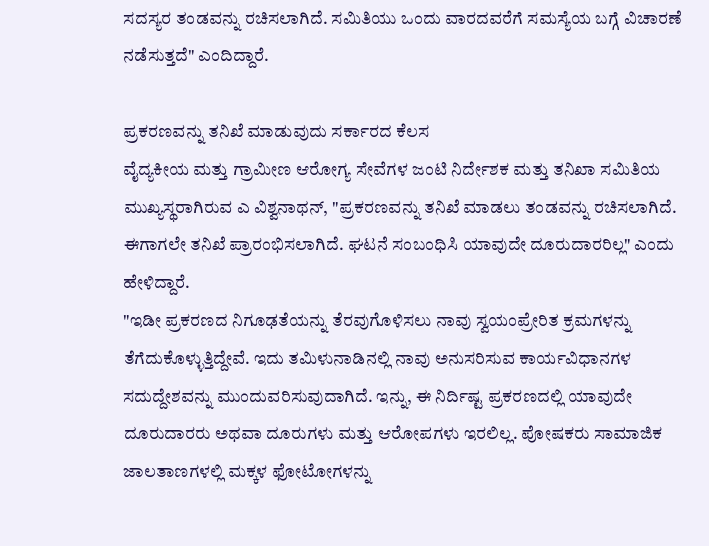ಸದಸ್ಯರ ತಂಡವನ್ನು ರಚಿಸಲಾಗಿದೆ. ಸಮಿತಿಯು ಒಂದು ವಾರದವರೆಗೆ ಸಮಸ್ಯೆಯ ಬಗ್ಗೆ ವಿಚಾರಣೆ ನಡೆಸುತ್ತದೆ" ಎಂದಿದ್ದಾರೆ.

ಪ್ರಕರಣವನ್ನು ತನಿಖೆ ಮಾಡುವುದು ಸರ್ಕಾರದ ಕೆಲಸ
ವೈದ್ಯಕೀಯ ಮತ್ತು ಗ್ರಾಮೀಣ ಆರೋಗ್ಯ ಸೇವೆಗಳ ಜಂಟಿ ನಿರ್ದೇಶಕ ಮತ್ತು ತನಿಖಾ ಸಮಿತಿಯ ಮುಖ್ಯಸ್ಥರಾಗಿರುವ ಎ ವಿಶ್ವನಾಥನ್, "ಪ್ರಕರಣವನ್ನು ತನಿಖೆ ಮಾಡಲು ತಂಡವನ್ನು ರಚಿಸಲಾಗಿದೆ. ಈಗಾಗಲೇ ತನಿಖೆ ಪ್ರಾರಂಭಿಸಲಾಗಿದೆ. ಘಟನೆ ಸಂಬಂಧಿಸಿ ಯಾವುದೇ ದೂರುದಾರರಿಲ್ಲ" ಎಂದು ಹೇಳಿದ್ದಾರೆ.
"ಇಡೀ ಪ್ರಕರಣದ ನಿಗೂಢತೆಯನ್ನು ತೆರವುಗೊಳಿಸಲು ನಾವು ಸ್ವಯಂಪ್ರೇರಿತ ಕ್ರಮಗಳನ್ನು ತೆಗೆದುಕೊಳ್ಳುತ್ತಿದ್ದೇವೆ. ಇದು ತಮಿಳುನಾಡಿನಲ್ಲಿ ನಾವು ಅನುಸರಿಸುವ ಕಾರ್ಯವಿಧಾನಗಳ ಸದುದ್ದೇಶವನ್ನು ಮುಂದುವರಿಸುವುದಾಗಿದೆ. ಇನ್ನು, ಈ ನಿರ್ದಿಷ್ಟ ಪ್ರಕರಣದಲ್ಲಿ ಯಾವುದೇ ದೂರುದಾರರು ಅಥವಾ ದೂರುಗಳು ಮತ್ತು ಆರೋಪಗಳು ಇರಲಿಲ್ಲ. ಪೋಷಕರು ಸಾಮಾಜಿಕ ಜಾಲತಾಣಗಳಲ್ಲಿ ಮಕ್ಕಳ ಫೋಟೋಗಳನ್ನು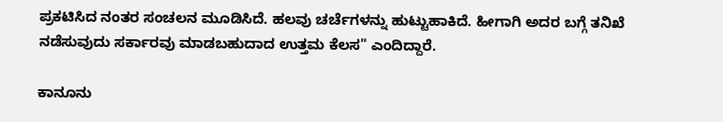ಪ್ರಕಟಿಸಿದ ನಂತರ ಸಂಚಲನ ಮೂಡಿಸಿದೆ. ಹಲವು ಚರ್ಚೆಗಳನ್ನು ಹುಟ್ಟುಹಾಕಿದೆ. ಹೀಗಾಗಿ ಅದರ ಬಗ್ಗೆ ತನಿಖೆ ನಡೆಸುವುದು ಸರ್ಕಾರವು ಮಾಡಬಹುದಾದ ಉತ್ತಮ ಕೆಲಸ" ಎಂದಿದ್ದಾರೆ.

ಕಾನೂನು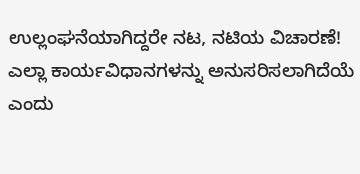ಉಲ್ಲಂಘನೆಯಾಗಿದ್ದರೇ ನಟ, ನಟಿಯ ವಿಚಾರಣೆ!
ಎಲ್ಲಾ ಕಾರ್ಯವಿಧಾನಗಳನ್ನು ಅನುಸರಿಸಲಾಗಿದೆಯೆ ಎಂದು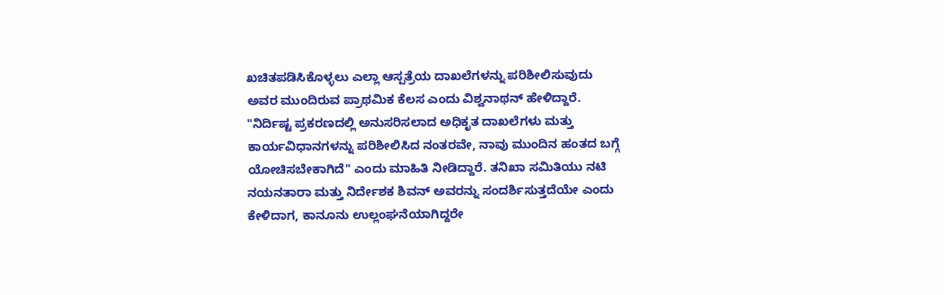ಖಚಿತಪಡಿಸಿಕೊಳ್ಳಲು ಎಲ್ಲಾ ಆಸ್ಪತ್ರೆಯ ದಾಖಲೆಗಳನ್ನು ಪರಿಶೀಲಿಸುವುದು ಅವರ ಮುಂದಿರುವ ಪ್ರಾಥಮಿಕ ಕೆಲಸ ಎಂದು ವಿಶ್ವನಾಥನ್ ಹೇಳಿದ್ದಾರೆ.
"ನಿರ್ದಿಷ್ಟ ಪ್ರಕರಣದಲ್ಲಿ ಅನುಸರಿಸಲಾದ ಅಧಿಕೃತ ದಾಖಲೆಗಳು ಮತ್ತು ಕಾರ್ಯವಿಧಾನಗಳನ್ನು ಪರಿಶೀಲಿಸಿದ ನಂತರವೇ, ನಾವು ಮುಂದಿನ ಹಂತದ ಬಗ್ಗೆ ಯೋಚಿಸಬೇಕಾಗಿದೆ" ಎಂದು ಮಾಹಿತಿ ನೀಡಿದ್ದಾರೆ. ತನಿಖಾ ಸಮಿತಿಯು ನಟಿ ನಯನತಾರಾ ಮತ್ತು ನಿರ್ದೇಶಕ ಶಿವನ್ ಅವರನ್ನು ಸಂದರ್ಶಿಸುತ್ತದೆಯೇ ಎಂದು ಕೇಳಿದಾಗ, ಕಾನೂನು ಉಲ್ಲಂಘನೆಯಾಗಿದ್ದರೇ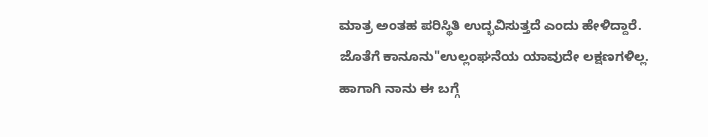ಮಾತ್ರ ಅಂತಹ ಪರಿಸ್ಥಿತಿ ಉದ್ಭವಿಸುತ್ತದೆ ಎಂದು ಹೇಳಿದ್ದಾರೆ. ಜೊತೆಗೆ ಕಾನೂನು"ಉಲ್ಲಂಘನೆಯ ಯಾವುದೇ ಲಕ್ಷಣಗಳಿಲ್ಲ. ಹಾಗಾಗಿ ನಾನು ಈ ಬಗ್ಗೆ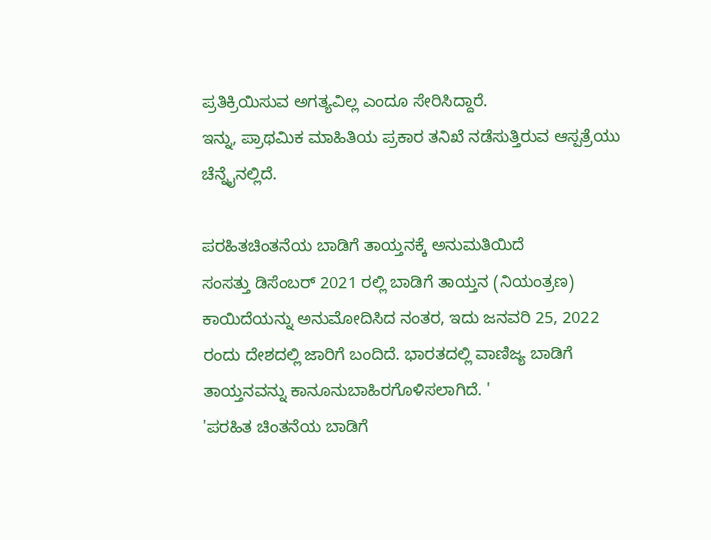ಪ್ರತಿಕ್ರಿಯಿಸುವ ಅಗತ್ಯವಿಲ್ಲ ಎಂದೂ ಸೇರಿಸಿದ್ದಾರೆ.
ಇನ್ನು, ಪ್ರಾಥಮಿಕ ಮಾಹಿತಿಯ ಪ್ರಕಾರ ತನಿಖೆ ನಡೆಸುತ್ತಿರುವ ಆಸ್ಪತ್ರೆಯು ಚೆನ್ನೈನಲ್ಲಿದೆ.

ಪರಹಿತಚಿಂತನೆಯ ಬಾಡಿಗೆ ತಾಯ್ತನಕ್ಕೆ ಅನುಮತಿಯಿದೆ
ಸಂಸತ್ತು ಡಿಸೆಂಬರ್ 2021 ರಲ್ಲಿ ಬಾಡಿಗೆ ತಾಯ್ತನ (ನಿಯಂತ್ರಣ) ಕಾಯಿದೆಯನ್ನು ಅನುಮೋದಿಸಿದ ನಂತರ, ಇದು ಜನವರಿ 25, 2022 ರಂದು ದೇಶದಲ್ಲಿ ಜಾರಿಗೆ ಬಂದಿದೆ. ಭಾರತದಲ್ಲಿ ವಾಣಿಜ್ಯ ಬಾಡಿಗೆ ತಾಯ್ತನವನ್ನು ಕಾನೂನುಬಾಹಿರಗೊಳಿಸಲಾಗಿದೆ. '
'ಪರಹಿತ ಚಿಂತನೆಯ ಬಾಡಿಗೆ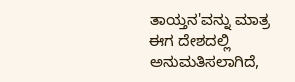ತಾಯ್ತನ'ವನ್ನು ಮಾತ್ರ ಈಗ ದೇಶದಲ್ಲಿ ಅನುಮತಿಸಲಾಗಿದೆ,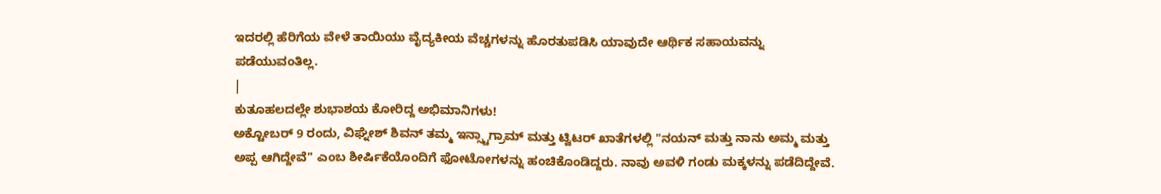ಇದರಲ್ಲಿ ಹೆರಿಗೆಯ ವೇಳೆ ತಾಯಿಯು ವೈದ್ಯಕೀಯ ವೆಚ್ಚಗಳನ್ನು ಹೊರತುಪಡಿಸಿ ಯಾವುದೇ ಆರ್ಥಿಕ ಸಹಾಯವನ್ನು ಪಡೆಯುವಂತಿಲ್ಲ.
|
ಕುತೂಹಲದಲ್ಲೇ ಶುಭಾಶಯ ಕೋರಿದ್ದ ಅಭಿಮಾನಿಗಳು!
ಅಕ್ಟೋಬರ್ 9 ರಂದು, ವಿಘ್ನೇಶ್ ಶಿವನ್ ತಮ್ಮ ಇನ್ಸ್ಟಾಗ್ರಾಮ್ ಮತ್ತು ಟ್ವಿಟರ್ ಖಾತೆಗಳಲ್ಲಿ "ನಯನ್ ಮತ್ತು ನಾನು ಅಮ್ಮ ಮತ್ತು ಅಪ್ಪ ಆಗಿದ್ದೇವೆ" ಎಂಬ ಶೀರ್ಷಿಕೆಯೊಂದಿಗೆ ಫೋಟೋಗಳನ್ನು ಹಂಚಿಕೊಂಡಿದ್ದರು. ನಾವು ಅವಳಿ ಗಂಡು ಮಕ್ಕಳನ್ನು ಪಡೆದಿದ್ದೇವೆ.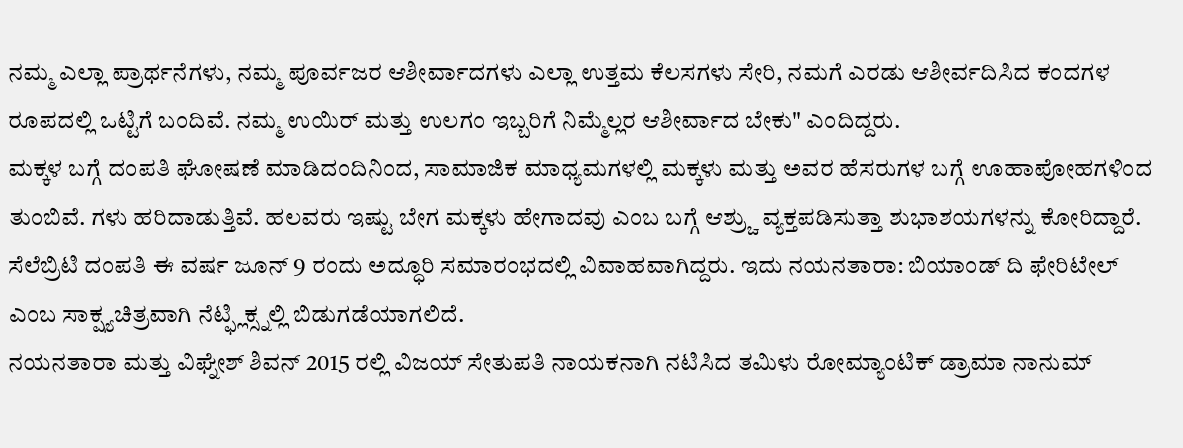ನಮ್ಮ ಎಲ್ಲಾ ಪ್ರಾರ್ಥನೆಗಳು, ನಮ್ಮ ಪೂರ್ವಜರ ಆಶೀರ್ವಾದಗಳು ಎಲ್ಲಾ ಉತ್ತಮ ಕೆಲಸಗಳು ಸೇರಿ, ನಮಗೆ ಎರಡು ಆಶೀರ್ವದಿಸಿದ ಕಂದಗಳ ರೂಪದಲ್ಲಿ ಒಟ್ಟಿಗೆ ಬಂದಿವೆ. ನಮ್ಮ ಉಯಿರ್ ಮತ್ತು ಉಲಗಂ ಇಬ್ಬರಿಗೆ ನಿಮ್ಮೆಲ್ಲರ ಆಶೀರ್ವಾದ ಬೇಕು" ಎಂದಿದ್ದರು.
ಮಕ್ಕಳ ಬಗ್ಗೆ ದಂಪತಿ ಘೋಷಣೆ ಮಾಡಿದಂದಿನಿಂದ, ಸಾಮಾಜಿಕ ಮಾಧ್ಯಮಗಳಲ್ಲಿ ಮಕ್ಕಳು ಮತ್ತು ಅವರ ಹೆಸರುಗಳ ಬಗ್ಗೆ ಊಹಾಪೋಹಗಳಿಂದ ತುಂಬಿವೆ. ಗಳು ಹರಿದಾಡುತ್ತಿವೆ. ಹಲವರು ಇಷ್ಟು ಬೇಗ ಮಕ್ಕಳು ಹೇಗಾದವು ಎಂಬ ಬಗ್ಗೆ ಆಶ್ರ್ಚು ವ್ಯಕ್ತಪಡಿಸುತ್ತಾ ಶುಭಾಶಯಗಳನ್ನು ಕೋರಿದ್ದಾರೆ.
ಸೆಲೆಬ್ರಿಟಿ ದಂಪತಿ ಈ ವರ್ಷ ಜೂನ್ 9 ರಂದು ಅದ್ಧೂರಿ ಸಮಾರಂಭದಲ್ಲಿ ವಿವಾಹವಾಗಿದ್ದರು. ಇದು ನಯನತಾರಾ: ಬಿಯಾಂಡ್ ದಿ ಫೇರಿಟೇಲ್ ಎಂಬ ಸಾಕ್ಷ್ಯಚಿತ್ರವಾಗಿ ನೆಟ್ಫ್ಲಿಕ್ಸ್ನಲ್ಲಿ ಬಿಡುಗಡೆಯಾಗಲಿದೆ.
ನಯನತಾರಾ ಮತ್ತು ವಿಘ್ನೇಶ್ ಶಿವನ್ 2015 ರಲ್ಲಿ ವಿಜಯ್ ಸೇತುಪತಿ ನಾಯಕನಾಗಿ ನಟಿಸಿದ ತಮಿಳು ರೋಮ್ಯಾಂಟಿಕ್ ಡ್ರಾಮಾ ನಾನುಮ್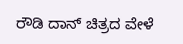ರೌಡಿ ದಾನ್ ಚಿತ್ರದ ವೇಳೆ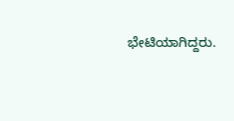ಭೇಟಿಯಾಗಿದ್ದರು.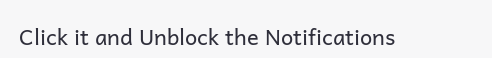Click it and Unblock the Notifications